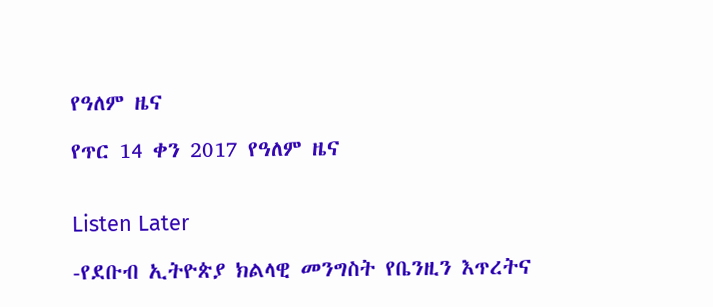የዓለም ዜና

የጥር 14 ቀን 2017 የዓለም ዜና


Listen Later

-የደቡብ ኢትዮጵያ ክልላዊ መንግስት የቤንዚን እጥረትና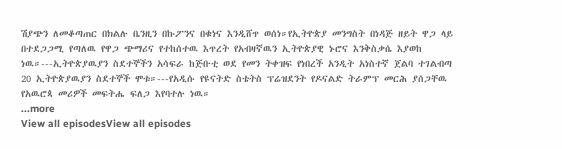ሽያጭን ለመቆጣጠር በክልሉ ቤንዚን በኩፖንና በቁነና እንዲሸጥ ወሰነ።የኢትዮጵያ መንግስት በነዳጅ ዘይት ዋጋ ላይ በተደጋጋሚ የጣለዉ የዋጋ ጭማሪና የተከሰተዉ እጥረት የአብዛኛዉን ኢትዮጵያዊ ኑሮና እንቅስቃሴ እያወከ ነዉ።---ኢትዮጵያዉያን ስደተኞችን አሳፍራ ከጅቡቲ ወደ የመን ትቀዝፍ የነበረች አንዲት አነስተኛ ጀልባ ተገልብጣ 20 ኢትዮጵያዉያን ስደተኞች ሞቱ።---የአዲሱ የዩናትድ ስቴትስ ፕሬዝደንት የዶናልድ ትራምፕ መርሕ ያሰጋቸዉ የአዉሮጳ መሪዎች መፍትሔ ፍለጋ እየባተሉ ነዉ።
...more
View all episodesView all episodes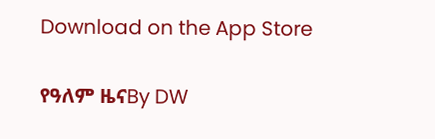Download on the App Store

የዓለም ዜናBy DW